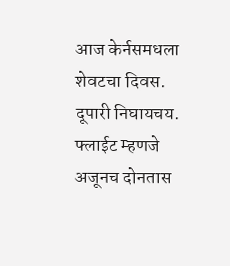आज केर्नसमधला शेवटचा दिवस. दूपारी निघायचय. फ्लाईट म्हणजे अजूनच दोनतास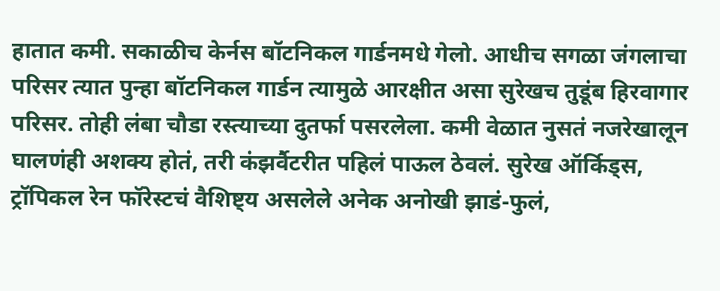हातात कमी. सकाळीच केर्नस बॉटनिकल गार्डनमधे गेलो. आधीच सगळा जंगलाचा परिसर त्यात पुन्हा बॉटनिकल गार्डन त्यामुळे आरक्षीत असा सुरेखच तुडूंब हिरवागार परिसर. तोही लंबा चौडा रस्त्याच्या दुतर्फा पसरलेला. कमी वेळात नुसतं नजरेखालून घालणंही अशक्य होतं, तरी कंझर्वैटरीत पहिलं पाऊल ठेवलं. सुरेख ऑर्किड्स, ट्रॉपिकल रेन फॉरेस्टचं वैशिष्ट्य असलेले अनेक अनोखी झाडं-फुलं,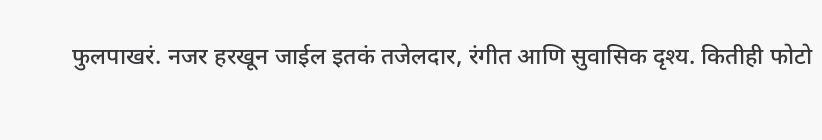फुलपाखरं. नजर हरखून जाईल इतकं तजेलदार, रंगीत आणि सुवासिक दृश्य. कितीही फोटो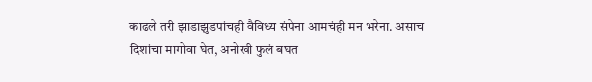काढले तरी झाडाझुडपांचही वैविध्य संपेना आमचंही मन भरेना. असाच दिशांचा मागोवा घेत, अनोखी फुलं बघत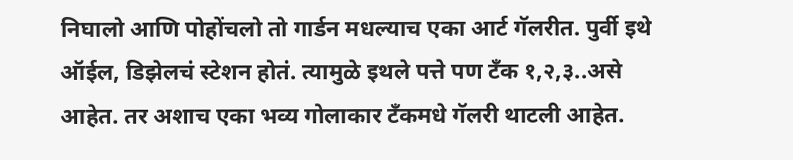निघालो आणि पोहोंचलो तो गार्डन मधल्याच एका आर्ट गॅलरीत. पुर्वी इथे ऑईल, डिझेलचं स्टेशन होतं. त्यामुळे इथले पत्ते पण टॅंक १,२,३..असे आहेत. तर अशाच एका भव्य गोलाकार टॅंकमधे गॅलरी थाटली आहेत.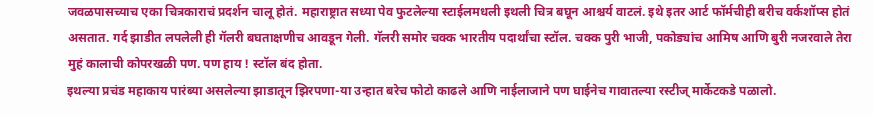जवळपासच्याच एका चित्रकाराचं प्रदर्शन चालू होतं. महाराष्ट्रात सध्या पेव फुटलेल्या स्टाईलमधली इथली चित्र बघून आश्चर्य वाटलं. इथे इतर आर्ट फॉर्मचीही बरीच वर्कशॉप्स होतं असतात. गर्द झाडीत लपलेली ही गॅलरी बघताक्षणीच आवडून गेली. गॅलरी समोर चक्क भारतीय पदार्थांचा स्टॉल. चक्क पुरी भाजी, पकोड्यांच आमिष आणि बुरी नजरवाले तेरा मुहं कालाची कोपरखळी पण. पण हाय ! स्टॉल बंद होता.
इथल्या प्रचंड महाकाय पारंब्या असलेल्या झाडातून झिरपणा-या उन्हात बरेच फोटो काढले आणि नाईलाजाने पण घाईनेच गावातल्या रस्टीज् मार्केटकडे पळालो.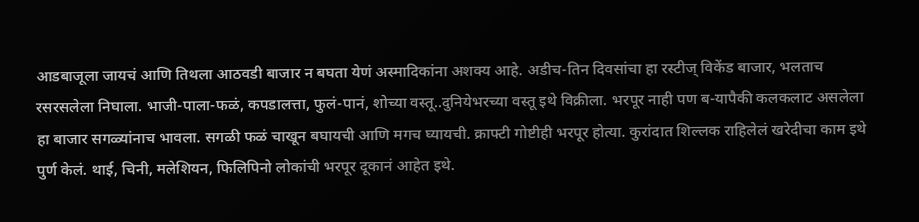आडबाजूला जायचं आणि तिथला आठवडी बाजार न बघता येणं अस्मादिकांना अशक्य आहे. अडीच-तिन दिवसांचा हा रस्टीज् विकेंड बाजार, भलताच रसरसलेला निघाला. भाजी-पाला-फळं, कपडालत्ता, फुलं-पानं, शोच्या वस्तू..दुनियेभरच्या वस्तू इथे विक्रीला. भरपूर नाही पण ब-यापैकी कलकलाट असलेला हा बाजार सगळ्यांनाच भावला. सगळी फळं चाखून बघायची आणि मगच घ्यायची. क्राफ्टी गोष्टीही भरपूर होत्या. कुरांदात शिल्लक राहिलेलं खरेदीचा काम इथे पुर्ण केलं. थाई, चिनी, मलेशियन, फिलिपिनो लोकांची भरपूर दूकानं आहेत इथे.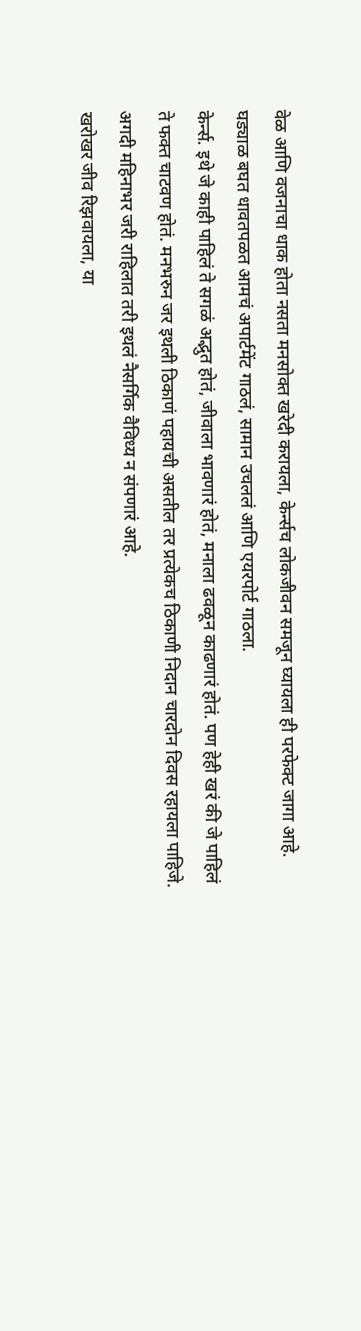वेळ आणि वजनाचा धाक होता नसता मनसोक्त खरेदी करायला, केर्न्सच लोकजीवन समजून घ्यायला ही परफेक्ट जागा आहे.
घड्याळ बघत धावतपळत आमचं अपार्टमेंट गाठलं, सामान उचललं आणि एयरपोर्ट गाठला.
केर्न्स. इथे जे काही पाहिलं ते सगळं अद्भुत होतं, जीवाला भावणारं होतं, मनाला ढवळून काढणारं होतं. पण हेही खरं की जे पाहिलं ते फक्त चाटवण होतं. मनभरुन जर इथली ठिकाणं पहायची असतील तर प्रत्येकच ठिकाणी निदान चारदोन दिवस रहायला पाहिजे. अगदी महिनाभर जरी राहिलात तरी इथलं नैसर्गिक वैविध्य न संपणारं आहे.
खरोखर जीव रिझवायला, या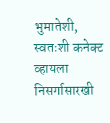भुमातेशी, स्वतःशी कनेक्ट व्हायला निसर्गासारखी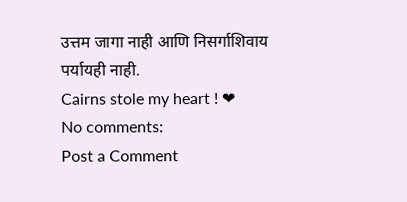उत्तम जागा नाही आणि निसर्गाशिवाय पर्यायही नाही.
Cairns stole my heart ! ❤
No comments:
Post a Comment